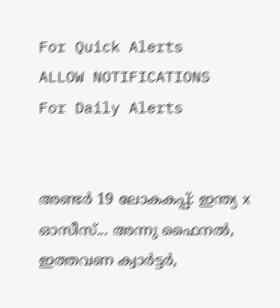For Quick Alerts
ALLOW NOTIFICATIONS
For Daily Alerts


അണ്ടര്‍ 19 ലോകകപ്പ്: ഇന്ത്യ x ഓസീസ്... അന്നു ഫൈനല്‍, ഇത്തവണ ക്വാര്‍ട്ടര്‍,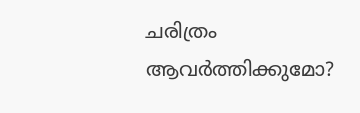ചരിത്രം ആവര്‍ത്തിക്കുമോ?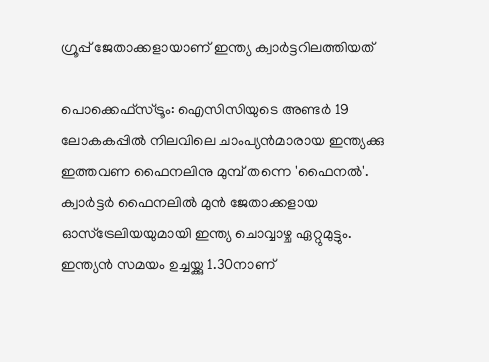ഗ്രൂപ്പ് ജേതാക്കളായാണ് ഇന്ത്യ ക്വാര്‍ട്ടറിലത്തിയത്

പൊക്കെഫ്‌സ്ട്രൂം: ഐസിസിയുടെ അണ്ടര്‍ 19 ലോകകപ്പില്‍ നിലവിലെ ചാംപ്യന്‍മാരായ ഇന്ത്യക്കു ഇത്തവണ ഫൈനലിനു മുമ്പ് തന്നെ 'ഫൈനല്‍'. ക്വാര്‍ട്ടര്‍ ഫൈനലില്‍ മുന്‍ ജേതാക്കളായ ഓസ്‌ട്രേലിയയുമായി ഇന്ത്യ ചൊവ്വാഴ്ച ഏറ്റുമുട്ടും. ഇന്ത്യന്‍ സമയം ഉച്ചയ്ക്കു 1.30നാണ്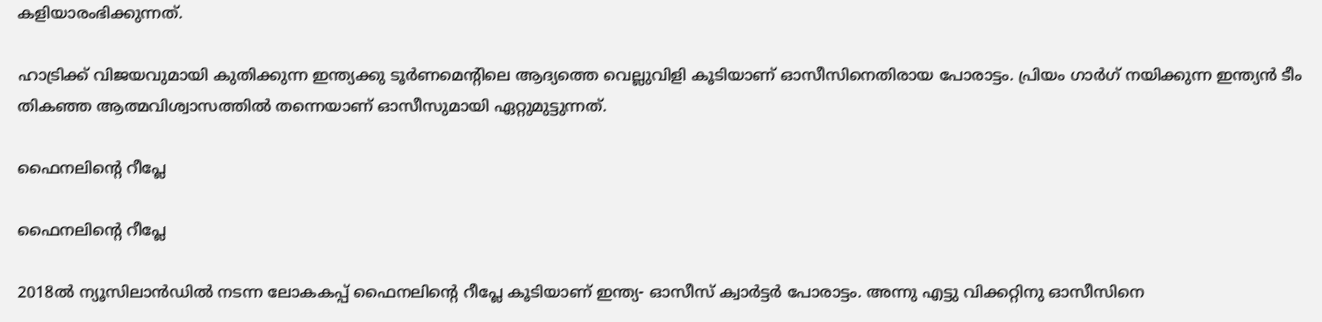കളിയാരംഭിക്കുന്നത്.

ഹാട്രിക്ക് വിജയവുമായി കുതിക്കുന്ന ഇന്ത്യക്കു ടൂര്‍ണമെന്റിലെ ആദ്യത്തെ വെല്ലുവിളി കൂടിയാണ് ഓസീസിനെതിരായ പോരാട്ടം. പ്രിയം ഗാര്‍ഗ് നയിക്കുന്ന ഇന്ത്യന്‍ ടീം തികഞ്ഞ ആത്മവിശ്വാസത്തില്‍ തന്നെയാണ് ഓസീസുമായി ഏറ്റുമുട്ടുന്നത്.

ഫൈനലിന്റെ റീപ്ലേ

ഫൈനലിന്റെ റീപ്ലേ

2018ല്‍ ന്യൂസിലാന്‍ഡില്‍ നടന്ന ലോകകപ്പ് ഫൈനലിന്റെ റീപ്ലേ കൂടിയാണ് ഇന്ത്യ- ഓസീസ് ക്വാര്‍ട്ടര്‍ പോരാട്ടം. അന്നു എട്ടു വിക്കറ്റിനു ഓസീസിനെ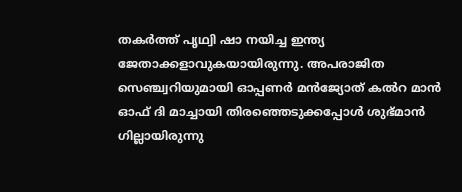തകര്‍ത്ത് പൃഥ്വി ഷാ നയിച്ച ഇന്ത്യ ജേതാക്കളാവുകയായിരുന്നു. അപരാജിത സെഞ്ച്വറിയുമായി ഓപ്പണര്‍ മന്‍ജ്യോത് കല്‍റ മാന്‍ ഓഫ് ദി മാച്ചായി തിരഞ്ഞെടുക്കപ്പോള്‍ ശുഭ്മാന്‍ ഗില്ലായിരുന്നു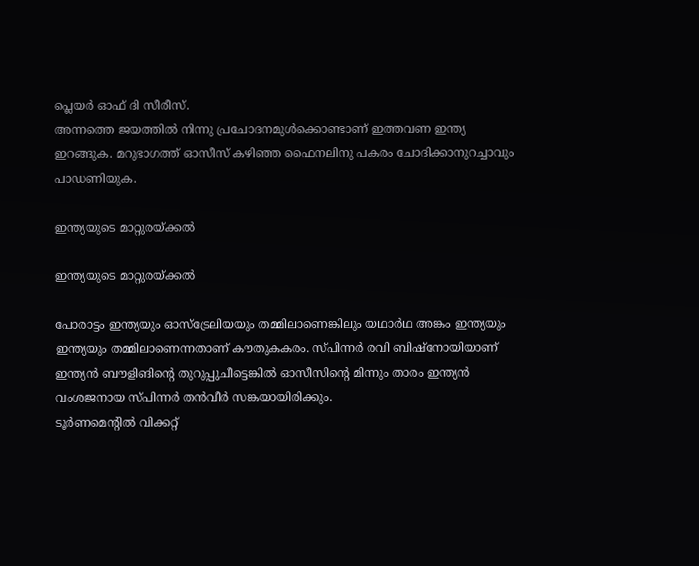പ്ലെയര്‍ ഓഫ് ദി സീരീസ്.
അന്നത്തെ ജയത്തില്‍ നിന്നു പ്രചോദനമുള്‍ക്കൊണ്ടാണ് ഇത്തവണ ഇന്ത്യ ഇറങ്ങുക. മറുഭാഗത്ത് ഓസീസ് കഴിഞ്ഞ ഫൈനലിനു പകരം ചോദിക്കാനുറച്ചാവും പാഡണിയുക.

ഇന്ത്യയുടെ മാറ്റുരയ്ക്കല്‍

ഇന്ത്യയുടെ മാറ്റുരയ്ക്കല്‍

പോരാട്ടം ഇന്ത്യയും ഓസ്‌ട്രേലിയയും തമ്മിലാണെങ്കിലും യഥാര്‍ഥ അങ്കം ഇന്ത്യയും ഇന്ത്യയും തമ്മിലാണെന്നതാണ് കൗതുകകരം. സ്പിന്നര്‍ രവി ബിഷ്‌നോയിയാണ് ഇന്ത്യന്‍ ബൗളിങിന്റെ തുറുപ്പുചീട്ടെങ്കില്‍ ഓസീസിന്റെ മിന്നും താരം ഇന്ത്യന്‍ വംശജനായ സ്പിന്നര്‍ തന്‍വീര്‍ സങ്കയായിരിക്കും.
ടൂര്‍ണമെന്റില്‍ വിക്കറ്റ്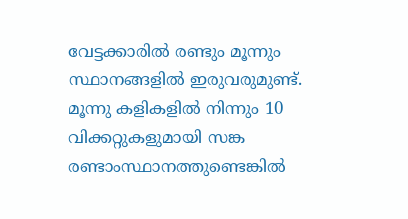വേട്ടക്കാരില്‍ രണ്ടും മൂന്നും സ്ഥാനങ്ങളില്‍ ഇരുവരുമുണ്ട്. മൂന്നു കളികളില്‍ നിന്നും 10 വിക്കറ്റുകളുമായി സങ്ക രണ്ടാംസ്ഥാനത്തുണ്ടെങ്കില്‍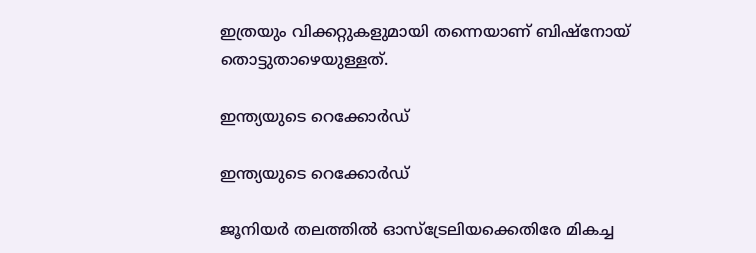ഇത്രയും വിക്കറ്റുകളുമായി തന്നെയാണ് ബിഷ്‌നോയ് തൊട്ടുതാഴെയുള്ളത്.

ഇന്ത്യയുടെ റെക്കോര്‍ഡ്

ഇന്ത്യയുടെ റെക്കോര്‍ഡ്

ജൂനിയര്‍ തലത്തില്‍ ഓസ്‌ട്രേലിയക്കെതിരേ മികച്ച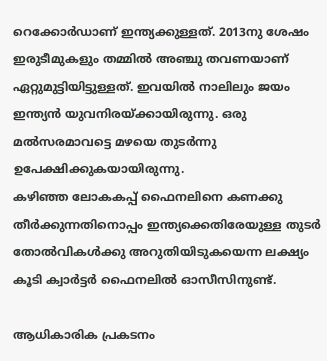റെക്കോര്‍ഡാണ് ഇന്ത്യക്കുള്ളത്. 2013നു ശേഷം ഇരുടീമുകളും തമ്മില്‍ അഞ്ചു തവണയാണ് ഏറ്റുമുട്ടിയിട്ടുള്ളത്. ഇവയില്‍ നാലിലും ജയം ഇന്ത്യന്‍ യുവനിരയ്ക്കായിരുന്നു. ഒരു മല്‍സരമാവട്ടെ മഴയെ തുടര്‍ന്നു ഉപേക്ഷിക്കുകയായിരുന്നു.
കഴിഞ്ഞ ലോകകപ്പ് ഫൈനലിനെ കണക്കു തീര്‍ക്കുന്നതിനൊപ്പം ഇന്ത്യക്കെതിരേയുള്ള തുടര്‍ തോല്‍വികള്‍ക്കു അറുതിയിടുകയെന്ന ലക്ഷ്യം കൂടി ക്വാര്‍ട്ടര്‍ ഫൈനലില്‍ ഓസീസിനുണ്ട്.

ആധികാരിക പ്രകടനം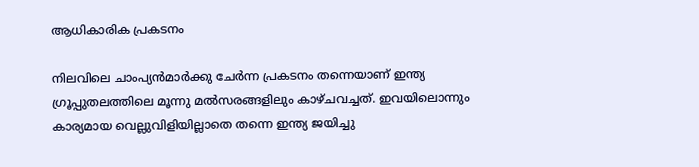ആധികാരിക പ്രകടനം

നിലവിലെ ചാംപ്യന്‍മാര്‍ക്കു ചേര്‍ന്ന പ്രകടനം തന്നെയാണ് ഇന്ത്യ ഗ്രൂപ്പുതലത്തിലെ മൂന്നു മല്‍സരങ്ങളിലും കാഴ്ചവച്ചത്. ഇവയിലൊന്നും കാര്യമായ വെല്ലുവിളിയില്ലാതെ തന്നെ ഇന്ത്യ ജയിച്ചു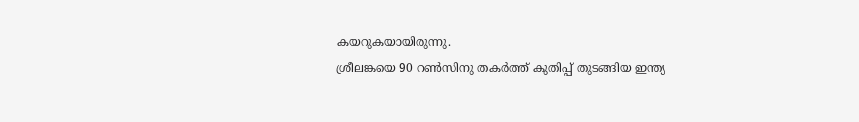കയറുകയായിരുന്നു.
ശ്രീലങ്കയെ 90 റണ്‍സിനു തകര്‍ത്ത് കുതിപ്പ് തുടങ്ങിയ ഇന്ത്യ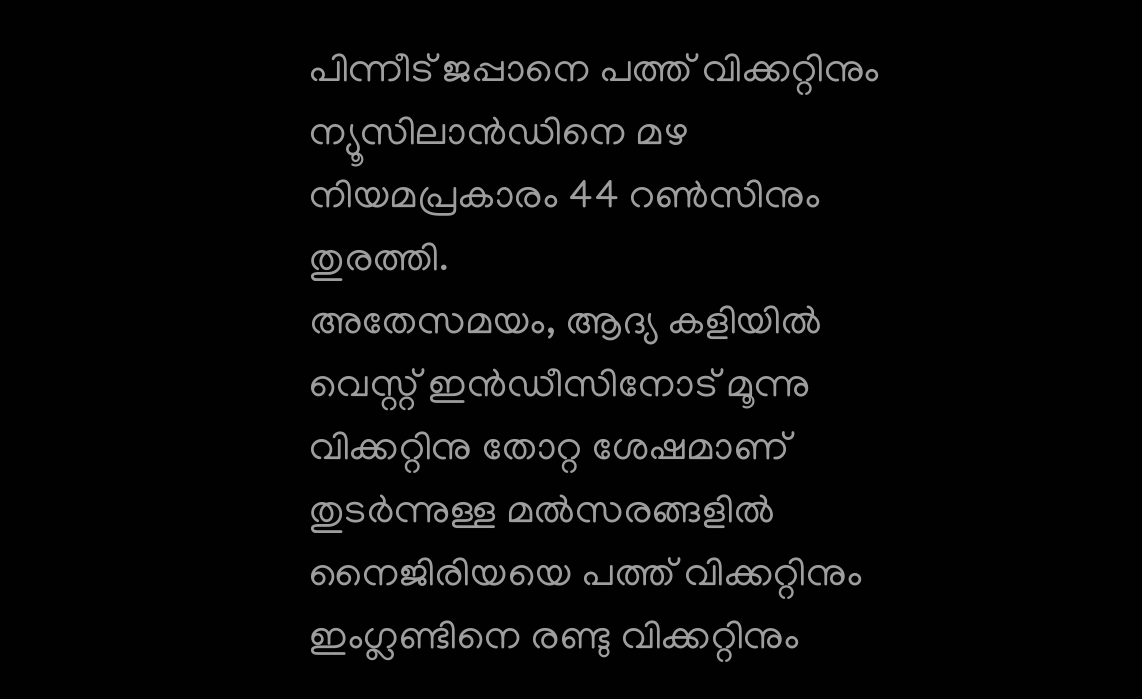പിന്നീട് ജപ്പാനെ പത്ത് വിക്കറ്റിനും ന്യൂസിലാന്‍ഡിനെ മഴ നിയമപ്രകാരം 44 റണ്‍സിനും തുരത്തി.
അതേസമയം, ആദ്യ കളിയില്‍ വെസ്റ്റ് ഇന്‍ഡീസിനോട് മൂന്നു വിക്കറ്റിനു തോറ്റ ശേഷമാണ് തുടര്‍ന്നുള്ള മല്‍സരങ്ങളില്‍ നൈജിരിയയെ പത്ത് വിക്കറ്റിനും ഇംഗ്ലണ്ടിനെ രണ്ടു വിക്കറ്റിനും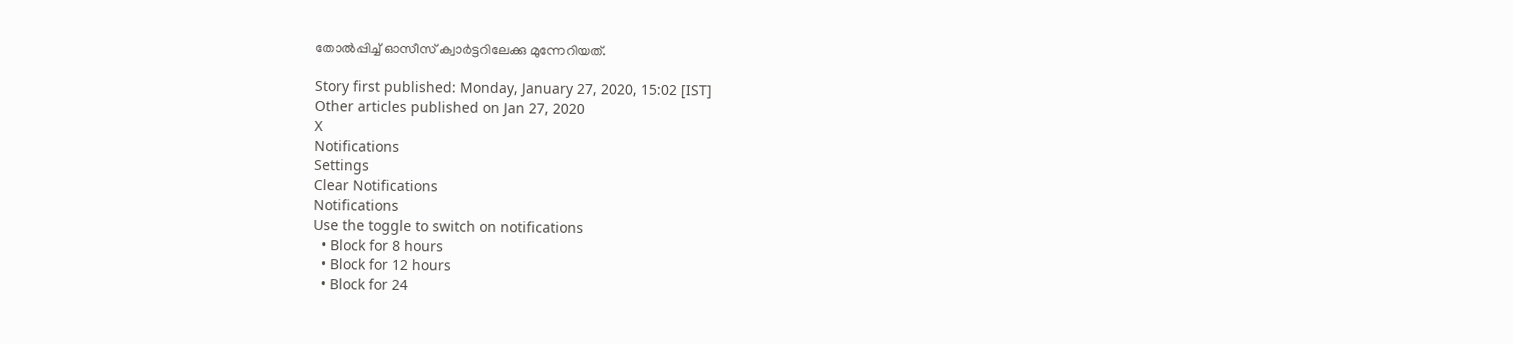തോല്‍പ്പിച്ച് ഓസീസ് ക്വാര്‍ട്ടറിലേക്കു മുന്നേറിയത്.

Story first published: Monday, January 27, 2020, 15:02 [IST]
Other articles published on Jan 27, 2020
X
Notifications
Settings
Clear Notifications
Notifications
Use the toggle to switch on notifications
  • Block for 8 hours
  • Block for 12 hours
  • Block for 24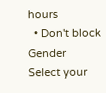hours
  • Don't block
Gender
Select your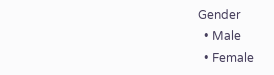Gender
  • Male
  • Female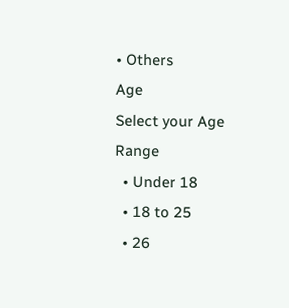• Others
Age
Select your Age Range
  • Under 18
  • 18 to 25
  • 26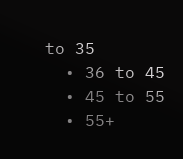to 35
  • 36 to 45
  • 45 to 55
  • 55+